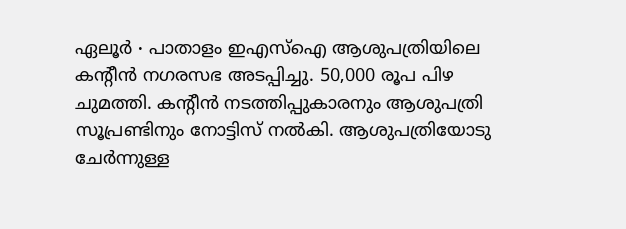ഏലൂർ ∙ പാതാളം ഇഎസ്ഐ ആശുപത്രിയിലെ കന്റീൻ നഗരസഭ അടപ്പിച്ചു. 50,000 രൂപ പിഴ ചുമത്തി. കന്റീൻ നടത്തിപ്പുകാരനും ആശുപത്രി സൂപ്രണ്ടിനും നോട്ടിസ് നൽകി. ആശുപത്രിയോടു ചേർന്നുള്ള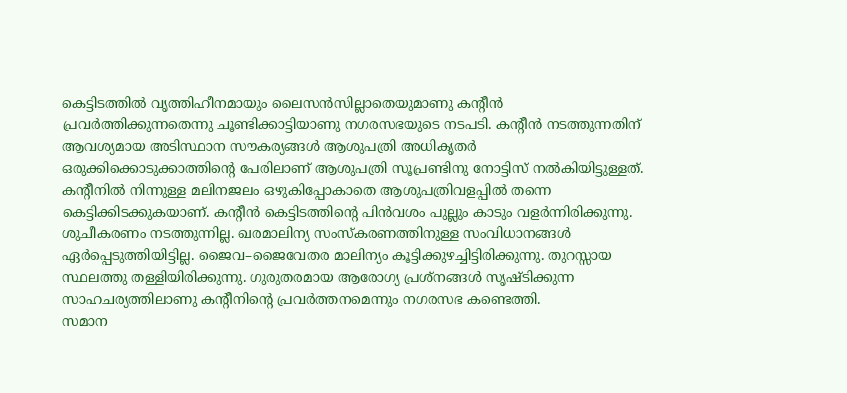കെട്ടിടത്തിൽ വൃത്തിഹീനമായും ലൈസൻസില്ലാതെയുമാണു കന്റീൻ പ്രവർത്തിക്കുന്നതെന്നു ചൂണ്ടിക്കാട്ടിയാണു നഗരസഭയുടെ നടപടി. കന്റീൻ നടത്തുന്നതിന് ആവശ്യമായ അടിസ്ഥാന സൗകര്യങ്ങൾ ആശുപത്രി അധികൃതർ ഒരുക്കിക്കൊടുക്കാത്തിന്റെ പേരിലാണ് ആശുപത്രി സൂപ്രണ്ടിനു നോട്ടിസ് നൽകിയിട്ടുള്ളത്.
കന്റീനിൽ നിന്നുള്ള മലിനജലം ഒഴുകിപ്പോകാതെ ആശുപത്രിവളപ്പിൽ തന്നെ കെട്ടിക്കിടക്കുകയാണ്. കന്റീൻ കെട്ടിടത്തിന്റെ പിൻവശം പുല്ലും കാടും വളർന്നിരിക്കുന്നു. ശുചീകരണം നടത്തുന്നില്ല. ഖരമാലിന്യ സംസ്കരണത്തിനുള്ള സംവിധാനങ്ങൾ ഏർപ്പെടുത്തിയിട്ടില്ല. ജൈവ–ജൈവേതര മാലിന്യം കൂട്ടിക്കുഴച്ചിട്ടിരിക്കുന്നു. തുറസ്സായ സ്ഥലത്തു തള്ളിയിരിക്കുന്നു. ഗുരുതരമായ ആരോഗ്യ പ്രശ്നങ്ങൾ സൃഷ്ടിക്കുന്ന സാഹചര്യത്തിലാണു കന്റീനിന്റെ പ്രവർത്തനമെന്നും നഗരസഭ കണ്ടെത്തി.
സമാന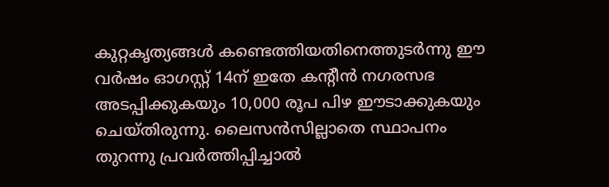കുറ്റകൃത്യങ്ങൾ കണ്ടെത്തിയതിനെത്തുടർന്നു ഈ വർഷം ഓഗസ്റ്റ് 14ന് ഇതേ കന്റീൻ നഗരസഭ അടപ്പിക്കുകയും 10,000 രൂപ പിഴ ഈടാക്കുകയും ചെയ്തിരുന്നു. ലൈസൻസില്ലാതെ സ്ഥാപനം തുറന്നു പ്രവർത്തിപ്പിച്ചാൽ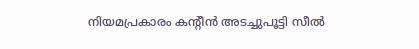നിയമപ്രകാരം കന്റീൻ അടച്ചുപൂട്ടി സീൽ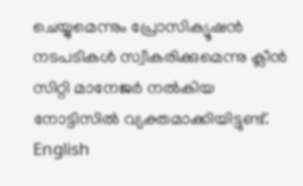ചെയ്യുമെന്നും പ്രോസിക്യൂഷൻ നടപടികൾ സ്വീകരിക്കുമെന്നു ക്ലീൻ സിറ്റി മാനേജർ നൽകിയ നോട്ടിസിൽ വ്യക്തമാക്കിയിട്ടുണ്ട്. English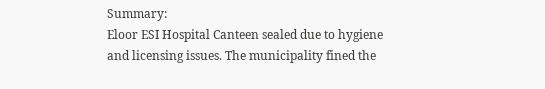Summary:
Eloor ESI Hospital Canteen sealed due to hygiene and licensing issues. The municipality fined the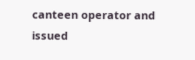canteen operator and issued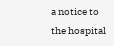a notice to the hospital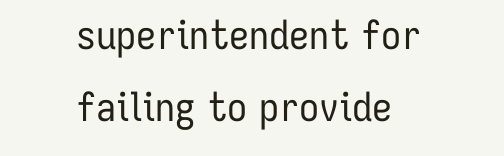superintendent for failing to provide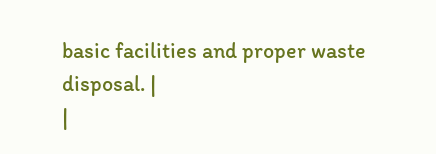basic facilities and proper waste disposal. |
|